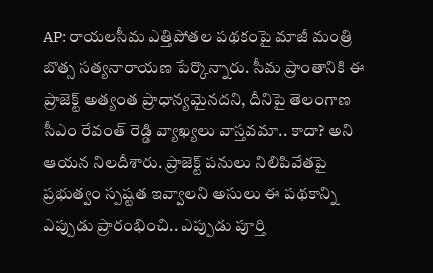AP: రాయలసీమ ఎత్తిపోతల పథకంపై మాజీ మంత్రి బొత్స సత్యనారాయణ పేర్కొన్నారు. సీమ ప్రాంతానికి ఈ ప్రాజెక్ట్ అత్యంత ప్రాధాన్యమైనదని, దీనిపై తెలంగాణ సీఎం రేవంత్ రెడ్డి వ్యాఖ్యలు వాస్తవమా.. కాదా? అని ఆయన నిలదీశారు. ప్రాజెక్ట్ పనులు నిలిపివేతపై ప్రభుత్వం స్పష్టత ఇవ్వాలని అసులు ఈ పథకాన్ని ఎప్పుడు ప్రారంభించి.. ఎప్పుడు పూర్తి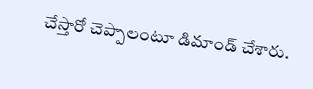చేస్తారో చెప్పాలంటూ డిమాండ్ చేశారు.